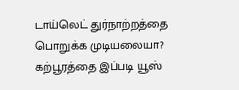டாய்லெட் துர்நாற்றத்தை பொறுக்க முடியலையா? கற்பூரத்தை இப்படி யூஸ்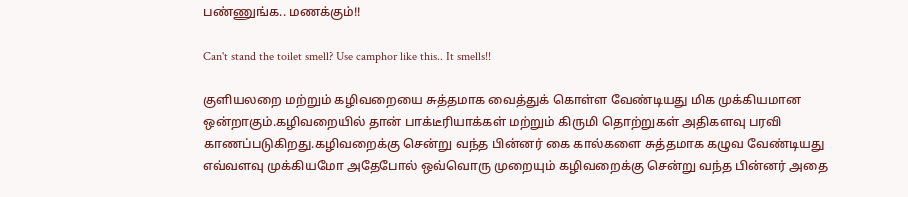பண்ணுங்க.. மணக்கும்!!

Can't stand the toilet smell? Use camphor like this.. It smells!!

குளியலறை மற்றும் கழிவறையை சுத்தமாக வைத்துக் கொள்ள வேண்டியது மிக முக்கியமான ஒன்றாகும்.கழிவறையில் தான் பாக்டீரியாக்கள் மற்றும் கிருமி தொற்றுகள் அதிகளவு பரவி காணப்படுகிறது.கழிவறைக்கு சென்று வந்த பின்னர் கை கால்களை சுத்தமாக கழுவ வேண்டியது எவ்வளவு முக்கியமோ அதேபோல் ஒவ்வொரு முறையும் கழிவறைக்கு சென்று வந்த பின்னர் அதை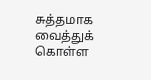சுத்தமாக வைத்துக் கொள்ள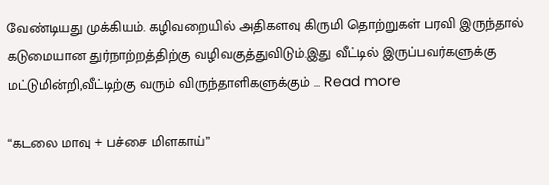வேண்டியது முக்கியம். கழிவறையில் அதிகளவு கிருமி தொற்றுகள் பரவி இருந்தால் கடுமையான துர்நாற்றத்திற்கு வழிவகுத்துவிடும்.இது வீட்டில் இருப்பவர்களுக்கு மட்டுமின்றி,வீட்டிற்கு வரும் விருந்தாளிகளுக்கும் … Read more

“கடலை மாவு + பச்சை மிளகாய்”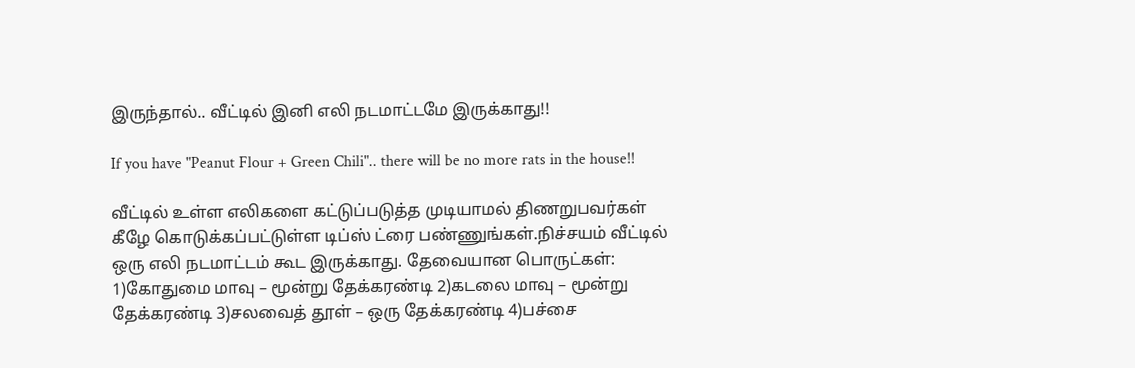இருந்தால்.. வீட்டில் இனி எலி நடமாட்டமே இருக்காது!!

If you have "Peanut Flour + Green Chili".. there will be no more rats in the house!!

வீட்டில் உள்ள எலிகளை கட்டுப்படுத்த முடியாமல் திணறுபவர்கள் கீழே கொடுக்கப்பட்டுள்ள டிப்ஸ் ட்ரை பண்ணுங்கள்.நிச்சயம் வீட்டில் ஒரு எலி நடமாட்டம் கூட இருக்காது. தேவையான பொருட்கள்: 1)கோதுமை மாவு – மூன்று தேக்கரண்டி 2)கடலை மாவு – மூன்று தேக்கரண்டி 3)சலவைத் தூள் – ஒரு தேக்கரண்டி 4)பச்சை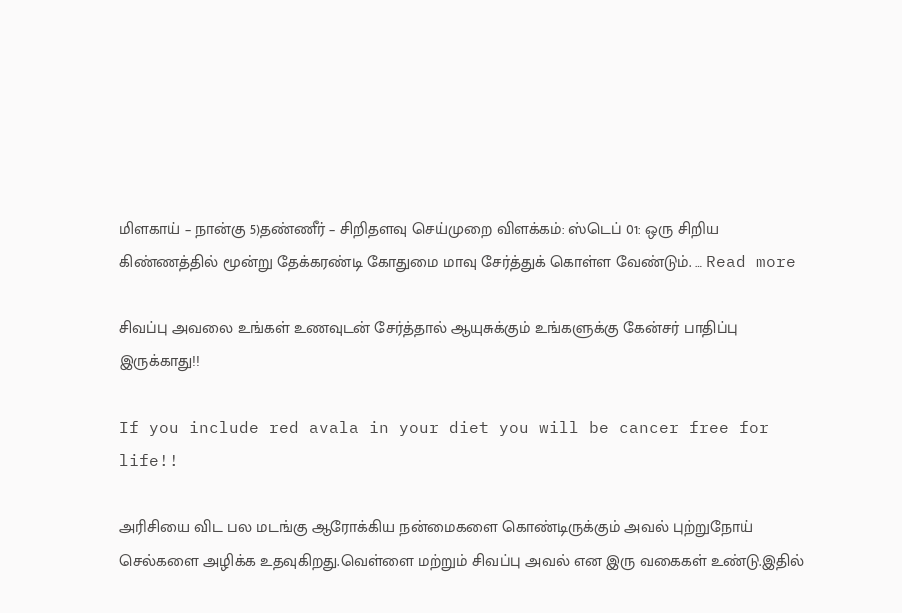மிளகாய் – நான்கு 5)தண்ணீர் – சிறிதளவு செய்முறை விளக்கம்: ஸ்டெப் 01: ஒரு சிறிய கிண்ணத்தில் மூன்று தேக்கரண்டி கோதுமை மாவு சேர்த்துக் கொள்ள வேண்டும். … Read more

சிவப்பு அவலை உங்கள் உணவுடன் சேர்த்தால் ஆயுசுக்கும் உங்களுக்கு கேன்சர் பாதிப்பு இருக்காது!!

If you include red avala in your diet you will be cancer free for life!!

அரிசியை விட பல மடங்கு ஆரோக்கிய நன்மைகளை கொண்டிருக்கும் அவல் புற்றுநோய் செல்களை அழிக்க உதவுகிறது.வெள்ளை மற்றும் சிவப்பு அவல் என இரு வகைகள் உண்டு.இதில்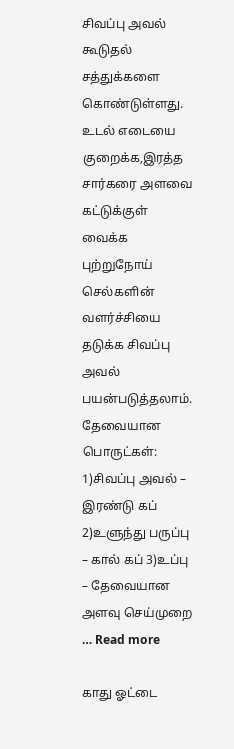சிவப்பு அவல் கூடுதல் சத்துக்களை கொண்டுள்ளது. உடல் எடையை குறைக்க,இரத்த சார்கரை அளவை கட்டுக்குள் வைக்க புற்றுநோய் செல்களின் வளர்ச்சியை தடுக்க சிவப்பு அவல் பயன்படுத்தலாம். தேவையான பொருட்கள்: 1)சிவப்பு அவல் – இரண்டு கப் 2)உளுந்து பருப்பு – கால் கப் 3)உப்பு – தேவையான அளவு செய்முறை … Read more

காது ஓட்டை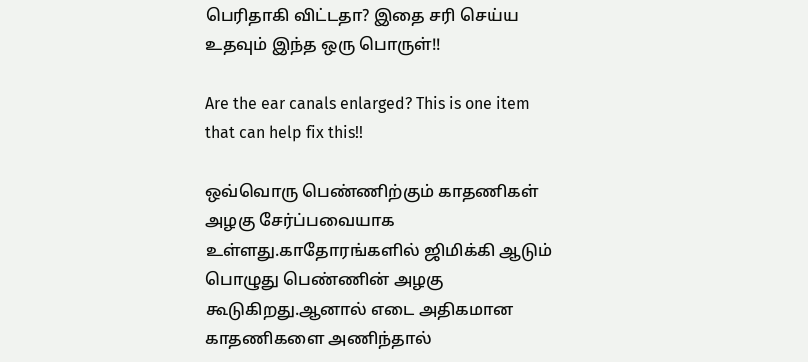பெரிதாகி விட்டதா? இதை சரி செய்ய உதவும் இந்த ஒரு பொருள்!!

Are the ear canals enlarged? This is one item that can help fix this!!

ஒவ்வொரு பெண்ணிற்கும் காதணிகள் அழகு சேர்ப்பவையாக உள்ளது.காதோரங்களில் ஜிமிக்கி ஆடும் பொழுது பெண்ணின் அழகு கூடுகிறது.ஆனால் எடை அதிகமான காதணிகளை அணிந்தால்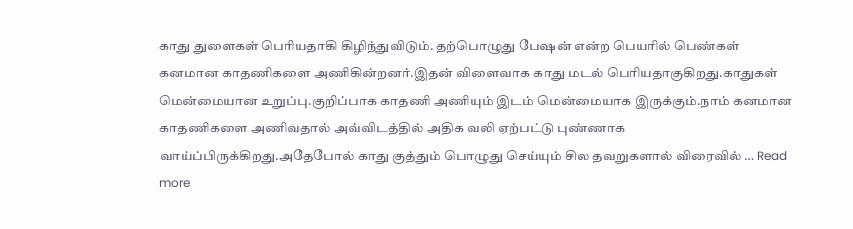காது துளைகள் பெரியதாகி கிழிந்துவிடும். தற்பொழுது பேஷன் என்ற பெயரில் பெண்கள் கனமான காதணிகளை அணிகின்றனர்.இதன் விளைவாக காது மடல் பெரியதாகுகிறது.காதுகள் மென்மையான உறுப்பு.குறிப்பாக காதணி அணியும் இடம் மென்மையாக இருக்கும்.நாம் கனமான காதணிகளை அணிவதால் அவ்விடத்தில் அதிக வலி ஏற்பட்டு புண்ணாக வாய்ப்பிருக்கிறது.அதேபோல் காது குத்தும் பொழுது செய்யும் சில தவறுகளால் விரைவில் … Read more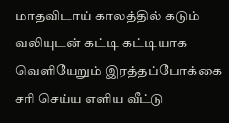மாதவிடாய் காலத்தில் கடும் வலியுடன் கட்டி கட்டியாக வெளியேறும் இரத்தப்போக்கை சரி செய்ய எளிய வீட்டு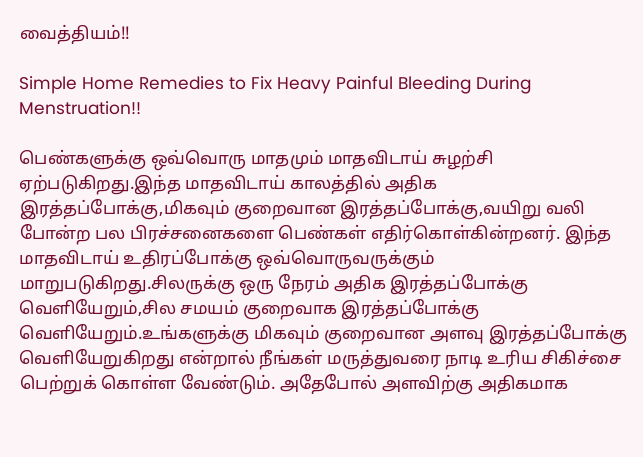வைத்தியம்!!

Simple Home Remedies to Fix Heavy Painful Bleeding During Menstruation!!

பெண்களுக்கு ஒவ்வொரு மாதமும் மாதவிடாய் சுழற்சி ஏற்படுகிறது.இந்த மாதவிடாய் காலத்தில் அதிக இரத்தப்போக்கு,மிகவும் குறைவான இரத்தப்போக்கு,வயிறு வலி போன்ற பல பிரச்சனைகளை பெண்கள் எதிர்கொள்கின்றனர். இந்த மாதவிடாய் உதிரப்போக்கு ஒவ்வொருவருக்கும் மாறுபடுகிறது.சிலருக்கு ஒரு நேரம் அதிக இரத்தப்போக்கு வெளியேறும்,சில சமயம் குறைவாக இரத்தப்போக்கு வெளியேறும்.உங்களுக்கு மிகவும் குறைவான அளவு இரத்தப்போக்கு வெளியேறுகிறது என்றால் நீங்கள் மருத்துவரை நாடி உரிய சிகிச்சை பெற்றுக் கொள்ள வேண்டும். அதேபோல் அளவிற்கு அதிகமாக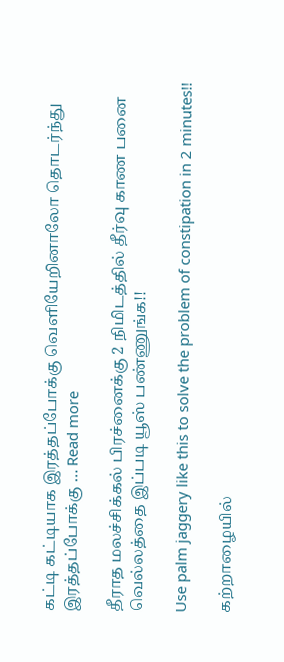கட்டி கட்டியாக இரத்தப்போக்கு வெளியேறினாலோ தொடர்ந்து இரத்தப்போக்கு … Read more

தீராத மலச்சிக்கல் பிரச்னைக்கு 2 நிமிடத்தில் தீர்வு காண பனை வெல்லத்தை இப்படி யூஸ் பண்ணுங்க!!

Use palm jaggery like this to solve the problem of constipation in 2 minutes!!

கற்றாழையில்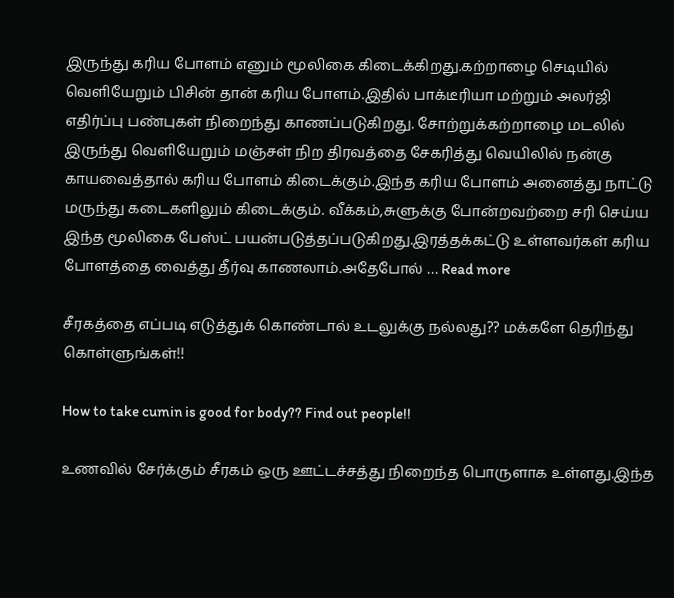இருந்து கரிய போளம் எனும் மூலிகை கிடைக்கிறது.கற்றாழை செடியில் வெளியேறும் பிசின் தான் கரிய போளம்.இதில் பாக்டீரியா மற்றும் அலர்ஜி எதிர்ப்பு பண்புகள் நிறைந்து காணப்படுகிறது. சோற்றுக்கற்றாழை மடலில் இருந்து வெளியேறும் மஞ்சள் நிற திரவத்தை சேகரித்து வெயிலில் நன்கு காயவைத்தால் கரிய போளம் கிடைக்கும்.இந்த கரிய போளம் அனைத்து நாட்டு மருந்து கடைகளிலும் கிடைக்கும். வீக்கம்,சுளுக்கு போன்றவற்றை சரி செய்ய இந்த மூலிகை பேஸ்ட் பயன்படுத்தப்படுகிறது.இரத்தக்கட்டு உள்ளவர்கள் கரிய போளத்தை வைத்து தீர்வு காணலாம்.அதேபோல் … Read more

சீரகத்தை எப்படி எடுத்துக் கொண்டால் உடலுக்கு நல்லது?? மக்களே தெரிந்து கொள்ளுங்கள்!!

How to take cumin is good for body?? Find out people!!

உணவில் சேர்க்கும் சீரகம் ஒரு ஊட்டச்சத்து நிறைந்த பொருளாக உள்ளது.இந்த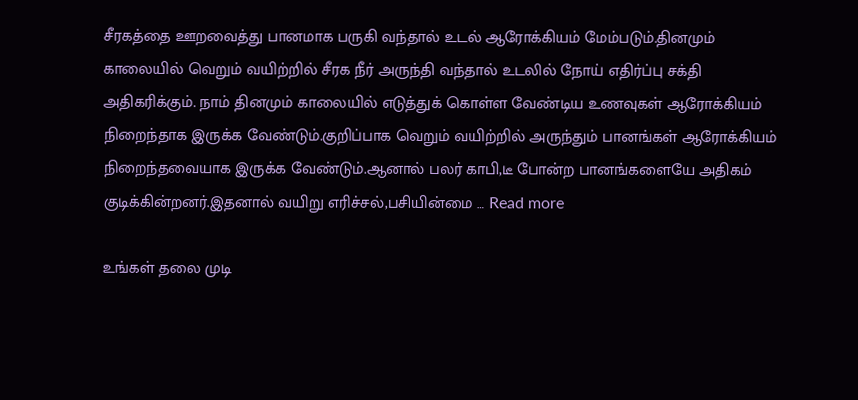சீரகத்தை ஊறவைத்து பானமாக பருகி வந்தால் உடல் ஆரோக்கியம் மேம்படும்.தினமும் காலையில் வெறும் வயிற்றில் சீரக நீர் அருந்தி வந்தால் உடலில் நோய் எதிர்ப்பு சக்தி அதிகரிக்கும். நாம் தினமும் காலையில் எடுத்துக் கொள்ள வேண்டிய உணவுகள் ஆரோக்கியம் நிறைந்தாக இருக்க வேண்டும்.குறிப்பாக வெறும் வயிற்றில் அருந்தும் பானங்கள் ஆரோக்கியம் நிறைந்தவையாக இருக்க வேண்டும்.ஆனால் பலர் காபி,டீ போன்ற பானங்களையே அதிகம் குடிக்கின்றனர்.இதனால் வயிறு எரிச்சல்,பசியின்மை … Read more

உங்கள் தலை முடி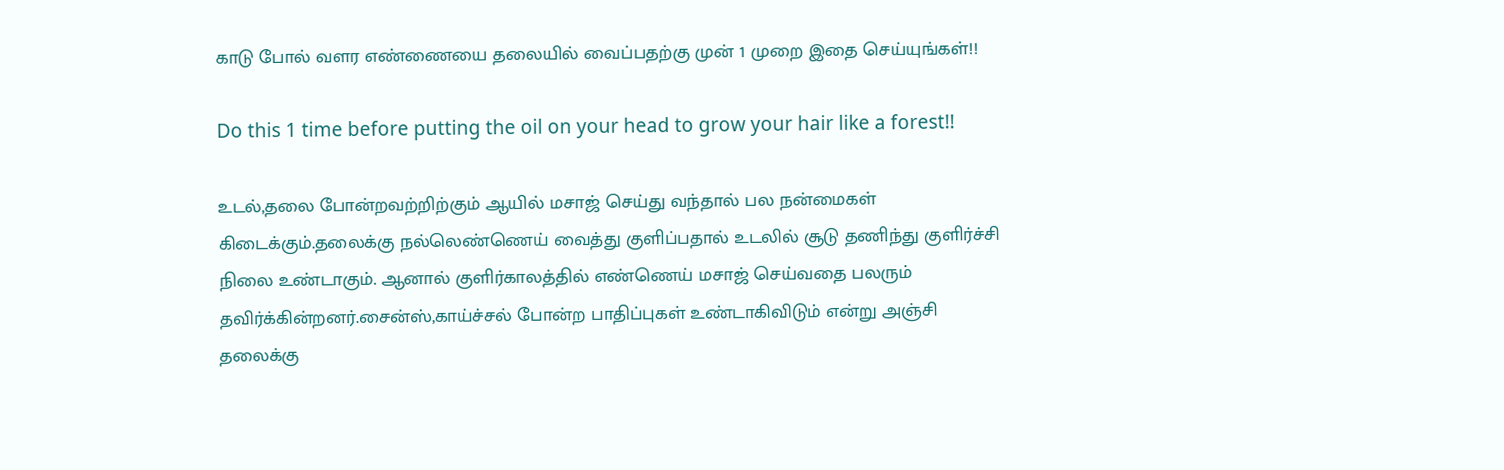காடு போல் வளர எண்ணையை தலையில் வைப்பதற்கு முன் 1 முறை இதை செய்யுங்கள்!!

Do this 1 time before putting the oil on your head to grow your hair like a forest!!

உடல்,தலை போன்றவற்றிற்கும் ஆயில் மசாஜ் செய்து வந்தால் பல நன்மைகள் கிடைக்கும்.தலைக்கு நல்லெண்ணெய் வைத்து குளிப்பதால் உடலில் சூடு தணிந்து குளிர்ச்சி நிலை உண்டாகும். ஆனால் குளிர்காலத்தில் எண்ணெய் மசாஜ் செய்வதை பலரும் தவிர்க்கின்றனர்.சைன்ஸ்,காய்ச்சல் போன்ற பாதிப்புகள் உண்டாகிவிடும் என்று அஞ்சி தலைக்கு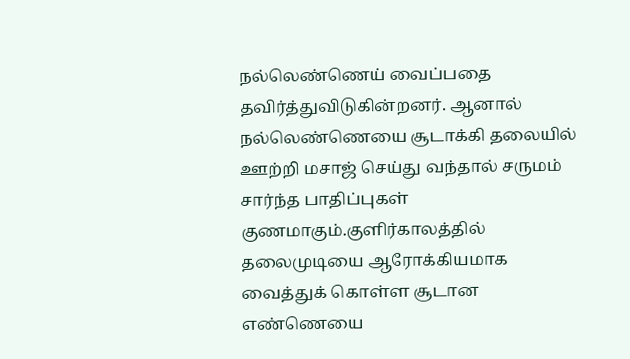நல்லெண்ணெய் வைப்பதை தவிர்த்துவிடுகின்றனர். ஆனால் நல்லெண்ணெயை சூடாக்கி தலையில் ஊற்றி மசாஜ் செய்து வந்தால் சருமம் சார்ந்த பாதிப்புகள் குணமாகும்.குளிர்காலத்தில் தலைமுடியை ஆரோக்கியமாக வைத்துக் கொள்ள சூடான எண்ணெயை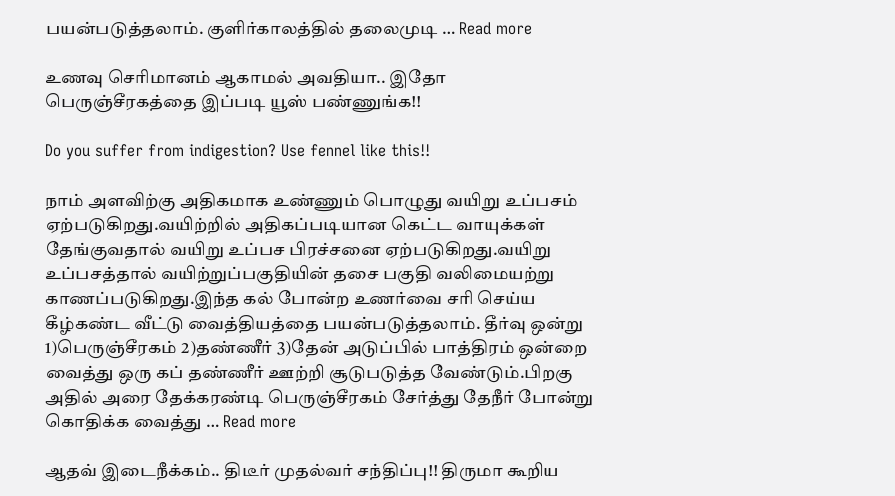பயன்படுத்தலாம். குளிர்காலத்தில் தலைமுடி … Read more

உணவு செரிமானம் ஆகாமல் அவதியா.. இதோ பெருஞ்சீரகத்தை இப்படி யூஸ் பண்ணுங்க!!

Do you suffer from indigestion? Use fennel like this!!

நாம் அளவிற்கு அதிகமாக உண்ணும் பொழுது வயிறு உப்பசம் ஏற்படுகிறது.வயிற்றில் அதிகப்படியான கெட்ட வாயுக்கள் தேங்குவதால் வயிறு உப்பச பிரச்சனை ஏற்படுகிறது.வயிறு உப்பசத்தால் வயிற்றுப்பகுதியின் தசை பகுதி வலிமையற்று காணப்படுகிறது.இந்த கல் போன்ற உணர்வை சரி செய்ய கீழ்கண்ட வீட்டு வைத்தியத்தை பயன்படுத்தலாம். தீர்வு ஒன்று 1)பெருஞ்சீரகம் 2)தண்ணீர் 3)தேன் அடுப்பில் பாத்திரம் ஒன்றை வைத்து ஒரு கப் தண்ணீர் ஊற்றி சூடுபடுத்த வேண்டும்.பிறகு அதில் அரை தேக்கரண்டி பெருஞ்சீரகம் சேர்த்து தேநீர் போன்று கொதிக்க வைத்து … Read more

ஆதவ் இடைநீக்கம்.. திடீர் முதல்வர் சந்திப்பு!! திருமா கூறிய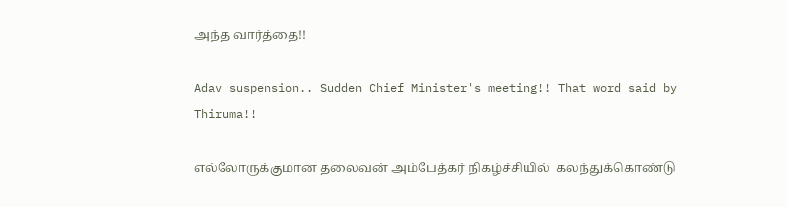அந்த வார்த்தை!!

Adav suspension.. Sudden Chief Minister's meeting!! That word said by Thiruma!!

எல்லோருக்குமான தலைவன் அம்பேத்கர் நிகழ்ச்சியில்  கலந்துக்கொண்டு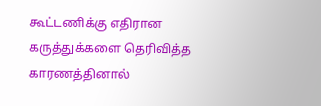கூட்டணிக்கு எதிரான கருத்துக்களை தெரிவித்த காரணத்தினால்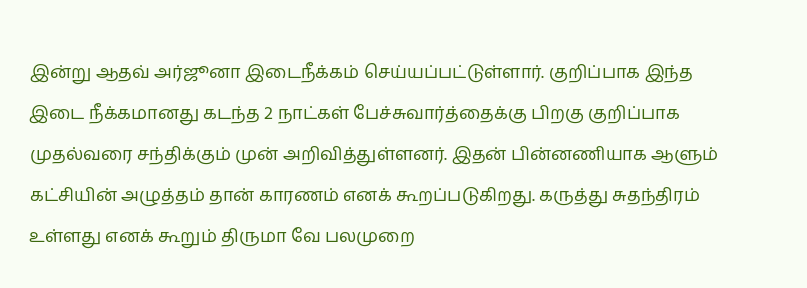இன்று ஆதவ் அர்ஜூனா இடைநீக்கம் செய்யப்பட்டுள்ளார். குறிப்பாக இந்த இடை நீக்கமானது கடந்த 2 நாட்கள் பேச்சுவார்த்தைக்கு பிறகு குறிப்பாக முதல்வரை சந்திக்கும் முன் அறிவித்துள்ளனர். இதன் பின்னணியாக ஆளும் கட்சியின் அழுத்தம் தான் காரணம் எனக் கூறப்படுகிறது. கருத்து சுதந்திரம் உள்ளது எனக் கூறும் திருமா வே பலமுறை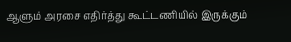ஆளும் அரசை எதிர்த்து கூட்டணியில் இருக்கும்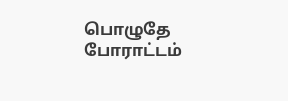பொழுதே போராட்டம்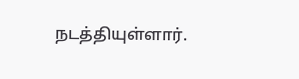நடத்தியுள்ளார்.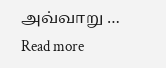அவ்வாறு … Read more